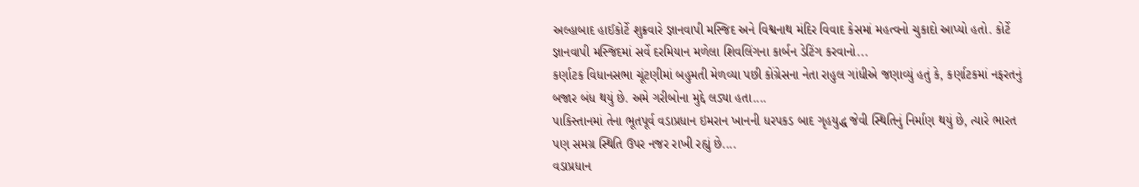અલ્હાબાદ હાઈકોર્ટે શુક્રવારે જ્ઞાનવાપી મસ્જિદ અને વિશ્વનાથ મંદિર વિવાદ કેસમાં મહત્વનો ચુકાદો આપ્યો હતો. કોર્ટે જ્ઞાનવાપી મસ્જિદમાં સર્વે દરમિયાન મળેલા શિવલિંગના કાર્બન ડેટિંગ કરવાનો...
કર્ણાટક વિધાનસભા ચૂંટણીમાં બહુમતી મેળવ્યા પછી કોંગ્રેસના નેતા રાહુલ ગાંધીએ જણાવ્યું હતું કે, કર્ણાટકમાં નફરતનું બજાર બંધ થયું છે. અમે ગરીબોના મુદ્દે લડ્યા હતા....
પાકિસ્તાનમાં તેના ભૂતપૂર્વ વડાપ્રધાન ઇમરાન ખાનની ધરપકડ બાદ ગૃહયુદ્ધ જેવી સ્થિતિનું નિર્માણ થયું છે, ત્યારે ભારત પણ સમગ્ર સ્થિતિ ઉપર નજર રાખી રહ્યું છે....
વડાપ્રધાન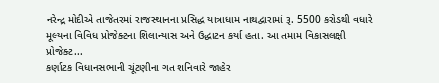નરેન્દ્ર મોદીએ તાજેતરમાં રાજસ્થાનના પ્રસિદ્ધ યાત્રાધામ નાથદ્વારામાં રૂ. 5500 કરોડથી વધારે મૂલ્યના વિવિધ પ્રોજેક્ટના શિલાન્યાસ અને ઉદ્ધાટન કર્યા હતા. આ તમામ વિકાસલક્ષી પ્રોજેક્ટ...
કર્ણાટક વિધાનસભાની ચૂંટણીના ગત શનિવારે જાહેર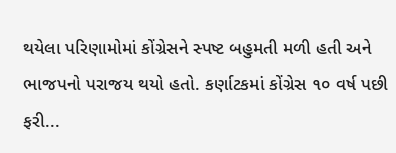થયેલા પરિણામોમાં કોંગ્રેસને સ્પષ્ટ બહુમતી મળી હતી અને ભાજપનો પરાજય થયો હતો. કર્ણાટકમાં કોંગ્રેસ ૧૦ વર્ષ પછી ફરી...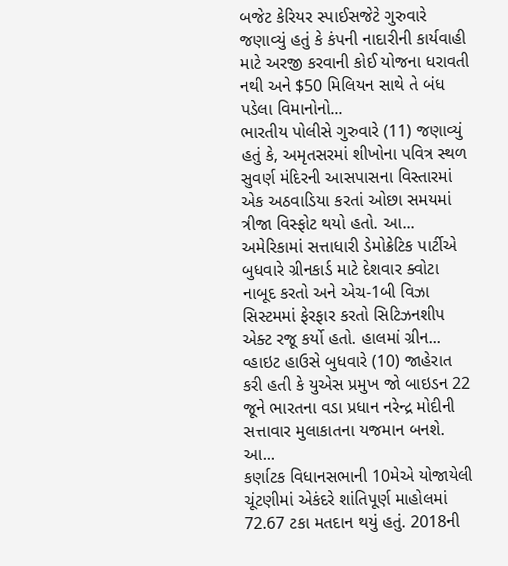બજેટ કેરિયર સ્પાઈસજેટે ગુરુવારે જણાવ્યું હતું કે કંપની નાદારીની કાર્યવાહી માટે અરજી કરવાની કોઈ યોજના ધરાવતી નથી અને $50 મિલિયન સાથે તે બંધ પડેલા વિમાનોનો...
ભારતીય પોલીસે ગુરુવારે (11) જણાવ્યું હતું કે, અમૃતસરમાં શીખોના પવિત્ર સ્થળ સુવર્ણ મંદિરની આસપાસના વિસ્તારમાં એક અઠવાડિયા કરતાં ઓછા સમયમાં ત્રીજા વિસ્ફોટ થયો હતો. આ...
અમેરિકામાં સત્તાધારી ડેમોક્રેટિક પાર્ટીએ બુધવારે ગ્રીનકાર્ડ માટે દેશવાર ક્વોટા નાબૂદ કરતો અને એચ-1બી વિઝા સિસ્ટમમાં ફેરફાર કરતો સિટિઝનશીપ એક્ટ રજૂ કર્યો હતો. હાલમાં ગ્રીન...
વ્હાઇટ હાઉસે બુધવારે (10) જાહેરાત કરી હતી કે યુએસ પ્રમુખ જો બાઇડન 22 જૂને ભારતના વડા પ્રધાન નરેન્દ્ર મોદીની સત્તાવાર મુલાકાતના યજમાન બનશે. આ...
કર્ણાટક વિધાનસભાની 10મેએ યોજાયેલી ચૂંટણીમાં એકંદરે શાંતિપૂર્ણ માહોલમાં 72.67 ટકા મતદાન થયું હતું. 2018ની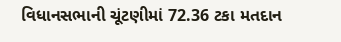વિધાનસભાની ચૂંટણીમાં 72.36 ટકા મતદાન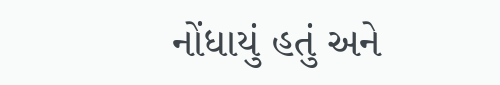નોંધાયું હતું અને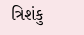ત્રિશંકુ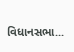વિધાનસભા...